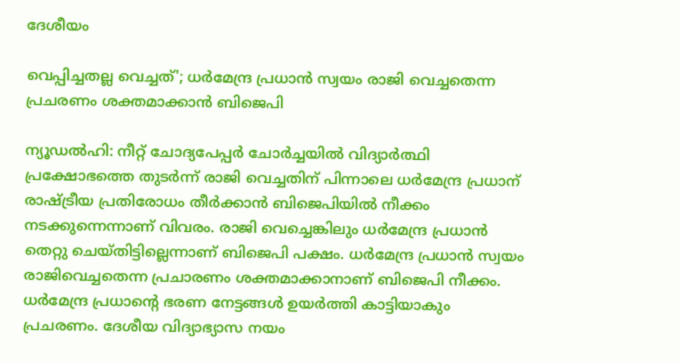ദേശീയം

വെപ്പിച്ചതല്ല വെച്ചത്'; ധര്‍മേന്ദ്ര പ്രധാന്‍ സ്വയം രാജി വെച്ചതെന്ന പ്രചരണം ശക്തമാക്കാന്‍ ബിജെപി

ന്യൂഡല്‍ഹി: നീറ്റ് ചോദ്യപേപ്പര്‍ ചോര്‍ച്ചയില്‍ വിദ്യാര്‍ത്ഥി പ്രക്ഷോഭത്തെ തുടര്‍ന്ന് രാജി വെച്ചതിന് പിന്നാലെ ധര്‍മേന്ദ്ര പ്രധാന് രാഷ്ട്രീയ പ്രതിരോധം തീര്‍ക്കാന്‍ ബിജെപിയില്‍ നീക്കം നടക്കുന്നെന്നാണ് വിവരം. രാജി വെച്ചെങ്കിലും ധര്‍മേന്ദ്ര പ്രധാന്‍ തെറ്റു ചെയ്തിട്ടില്ലെന്നാണ് ബിജെപി പക്ഷം. ധര്‍മേന്ദ്ര പ്രധാന്‍ സ്വയം രാജിവെച്ചതെന്ന പ്രചാരണം ശക്തമാക്കാനാണ് ബിജെപി നീക്കം. ധര്‍മേന്ദ്ര പ്രധാന്റെ ഭരണ നേട്ടങ്ങള്‍ ഉയര്‍ത്തി കാട്ടിയാകും പ്രചരണം. ദേശീയ വിദ്യാഭ്യാസ നയം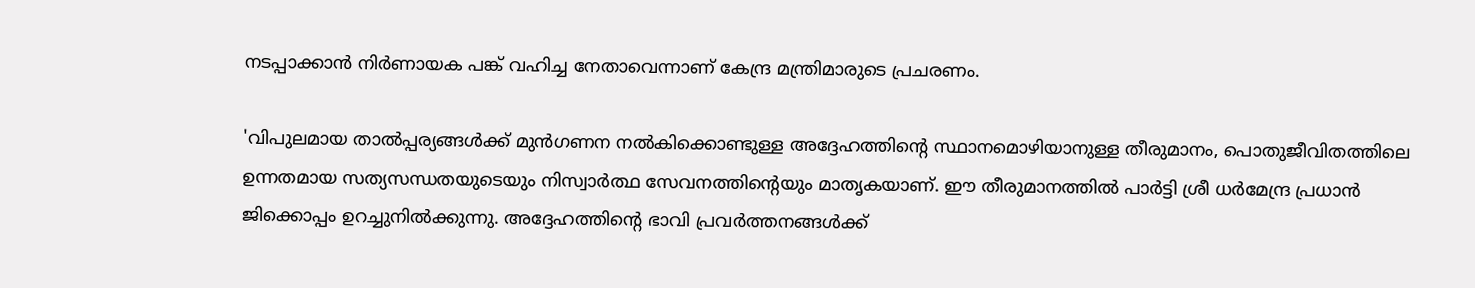നടപ്പാക്കാന്‍ നിര്‍ണായക പങ്ക് വഹിച്ച നേതാവെന്നാണ് കേന്ദ്ര മന്ത്രിമാരുടെ പ്രചരണം.

'വിപുലമായ താല്‍പ്പര്യങ്ങള്‍ക്ക് മുന്‍ഗണന നല്‍കിക്കൊണ്ടുള്ള അദ്ദേഹത്തിന്റെ സ്ഥാനമൊഴിയാനുള്ള തീരുമാനം, പൊതുജീവിതത്തിലെ ഉന്നതമായ സത്യസന്ധതയുടെയും നിസ്വാര്‍ത്ഥ സേവനത്തിന്റെയും മാതൃകയാണ്. ഈ തീരുമാനത്തില്‍ പാര്‍ട്ടി ശ്രീ ധര്‍മേന്ദ്ര പ്രധാന്‍ ജിക്കൊപ്പം ഉറച്ചുനില്‍ക്കുന്നു. അദ്ദേഹത്തിന്റെ ഭാവി പ്രവര്‍ത്തനങ്ങള്‍ക്ക്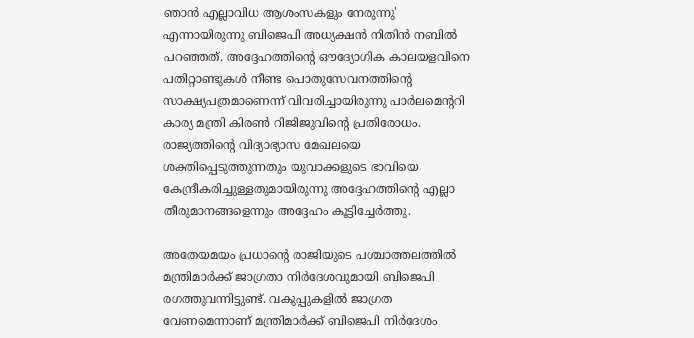ഞാന്‍ എല്ലാവിധ ആശംസകളും നേരുന്നു' എന്നായിരുന്നു ബിജെപി അധ്യക്ഷന്‍ നിതിന്‍ നബില്‍ പറഞ്ഞത്. അദ്ദേഹത്തിന്റെ ഔദ്യോഗിക കാലയളവിനെ പതിറ്റാണ്ടുകള്‍ നീണ്ട പൊതുസേവനത്തിന്റെ സാക്ഷ്യപത്രമാണെന്ന് വിവരിച്ചായിരുന്നു പാര്‍ലമെന്ററി കാര്യ മന്ത്രി കിരണ്‍ റിജിജുവിന്റെ പ്രതിരോധം. രാജ്യത്തിന്റെ വിദ്യാഭ്യാസ മേഖലയെ ശക്തിപ്പെടുത്തുന്നതും യുവാക്കളുടെ ഭാവിയെ കേന്ദ്രീകരിച്ചുള്ളതുമായിരുന്നു അദ്ദേഹത്തിന്റെ എല്ലാ തീരുമാനങ്ങളെന്നും അദ്ദേഹം കൂട്ടിച്ചേര്‍ത്തു.

അതേയമയം പ്രധാന്റെ രാജിയുടെ പശ്ചാത്തലത്തില്‍ മന്ത്രിമാര്‍ക്ക് ജാഗ്രതാ നിര്‍ദേശവുമായി ബിജെപി രഗത്തുവന്നിട്ടുണ്ട്. വകുപ്പുകളില്‍ ജാഗ്രത വേണമെന്നാണ് മന്ത്രിമാര്‍ക്ക് ബിജെപി നിര്‍ദേശം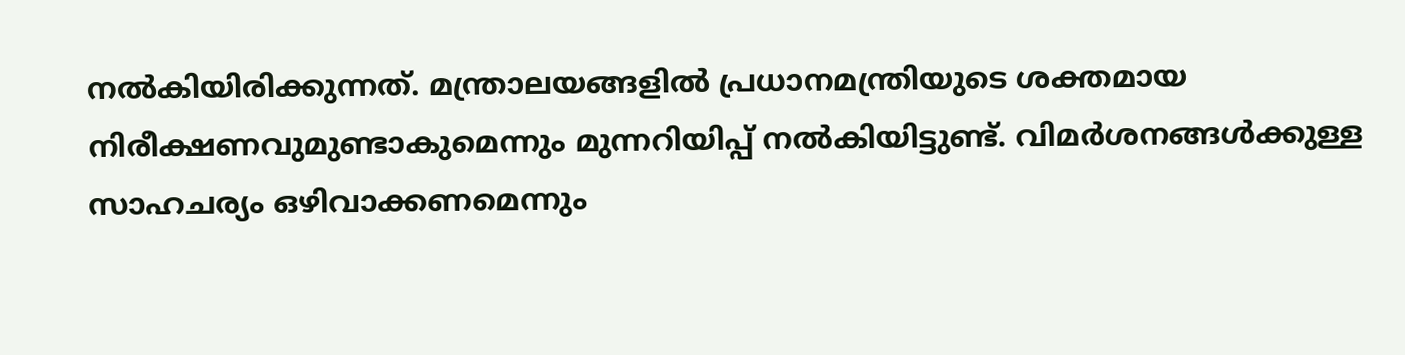നല്‍കിയിരിക്കുന്നത്. മന്ത്രാലയങ്ങളില്‍ പ്രധാനമന്ത്രിയുടെ ശക്തമായ നിരീക്ഷണവുമുണ്ടാകുമെന്നും മുന്നറിയിപ്പ് നല്‍കിയിട്ടുണ്ട്. വിമര്‍ശനങ്ങള്‍ക്കുള്ള സാഹചര്യം ഒഴിവാക്കണമെന്നും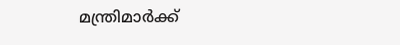മന്ത്രിമാര്‍ക്ക്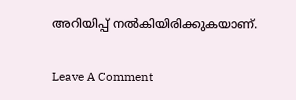അറിയിപ്പ് നല്‍കിയിരിക്കുകയാണ്.

Leave A Comment